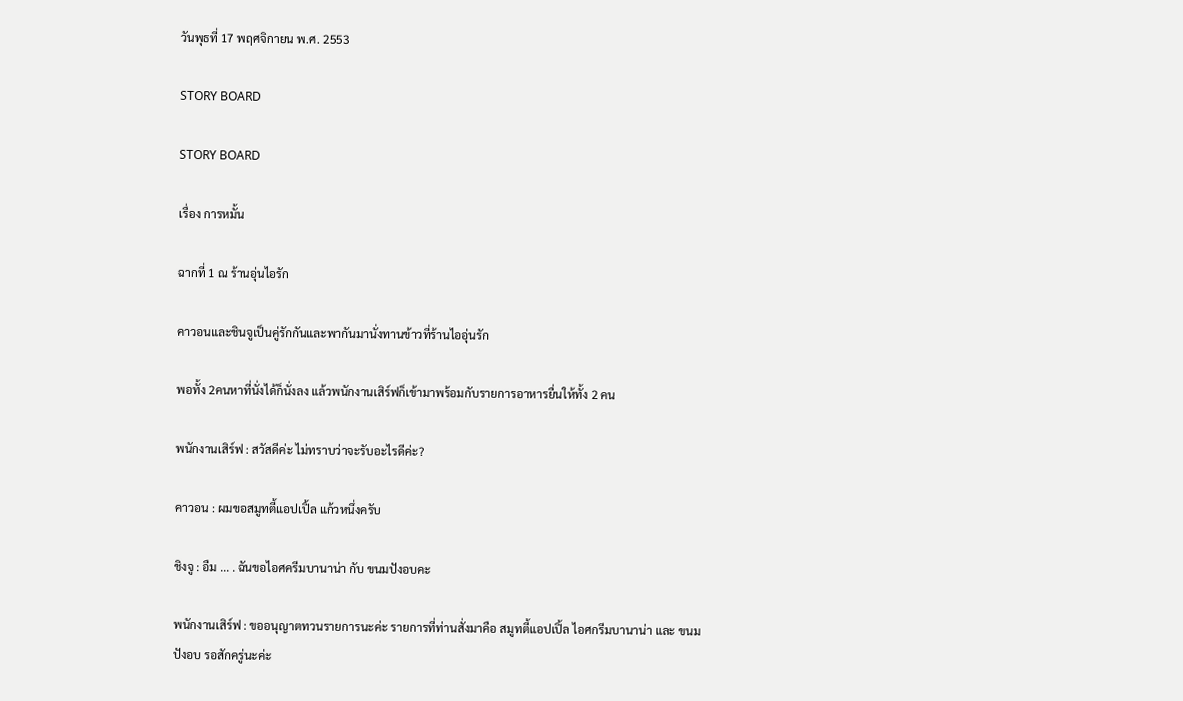วันพุธที่ 17 พฤศจิกายน พ.ศ. 2553

STORY BOARD

STORY BOARD

เรื่อง การหมั้น

ฉากที่ 1 ณ ร้านอุ่นไอรัก

คาวอนและชินจูเป็นคู่รักกันและพากันมานั่งทานข้าวที่ร้านไออุ่นรัก

พอทั้ง 2คนหาที่นั่งได้ก็นั่งลง แล้วพนักงานเสิร์ฟก็เข้ามาพร้อมกับรายการอาหารยื่นให้ทั้ง 2 คน

พนักงานเสิร์ฟ : สวัสดีค่ะ ไม่ทราบว่าจะรับอะไรดีค่ะ?

คาวอน : ผมขอสมูทตี้แอปเปิ้ล แก้วหนึ่งครับ

ชิงจู : อืม ... . ฉันขอไอศครีมบานาน่า กับ ขนมปังอบคะ

พนักงานเสิร์ฟ : ขออนุญาตทวนรายการนะค่ะ รายการที่ท่านสั่งมาคือ สมูทตี้แอปเปิ้ล ไอศกรีมบานาน่า และ ขนมปังอบ รอสักครู่นะค่ะ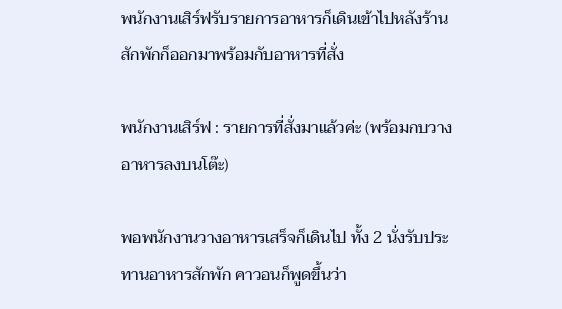พนักงานเสิร์ฟรับรายการอาหารก็เดินเข้าไปหลังร้าน สักพักก็ออกมาพร้อมกับอาหารที่สั่ง

พนักงานเสิร์ฟ : รายการที่สั่งมาแล้วค่ะ (พร้อมกบวางอาหารลงบนโต๊ะ)

พอพนักงานวางอาหารเสร็จก็เดินไป ทั้ง 2 นั่งรับประทานอาหารสักพัก คาวอนก็พูดขึ้นว่า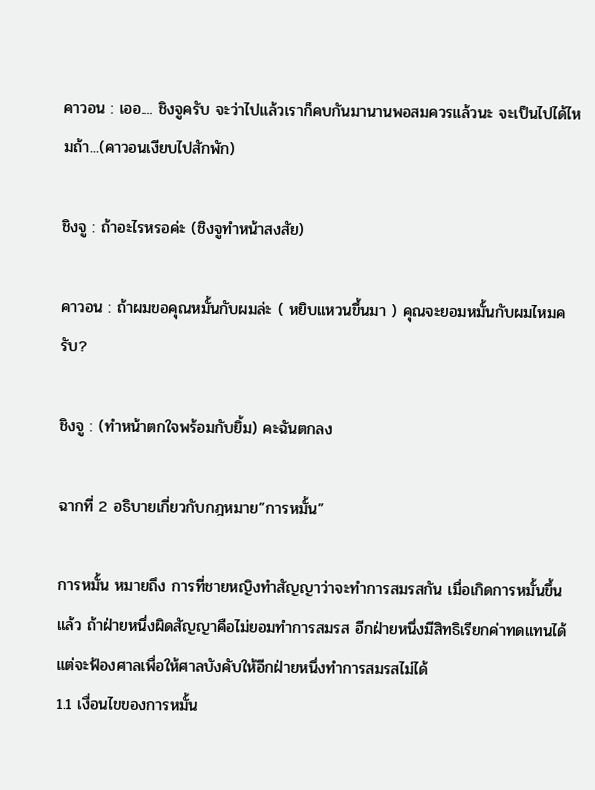คาวอน : เออ.... ชิงจูครับ จะว่าไปแล้วเราก็คบกันมานานพอสมควรแล้วนะ จะเป็นไปได้ไหมถ้า...(คาวอนเงียบไปสักพัก)

ชิงจู : ถ้าอะไรหรอค่ะ (ชิงจูทำหน้าสงสัย)

คาวอน : ถ้าผมขอคุณหมั้นกับผมล่ะ ( หยิบแหวนขึ้นมา ) คุณจะยอมหมั้นกับผมไหมครับ?

ชิงจู : (ทำหน้าตกใจพร้อมกับยิ้ม) คะฉันตกลง

ฉากที่ 2 อธิบายเกี่ยวกับกฎหมาย”การหมั้น”

การหมั้น หมายถึง การที่ชายหญิงทำสัญญาว่าจะทำการสมรสกัน เมื่อเกิดการหมั้นขึ้นแล้ว ถ้าฝ่ายหนึ่งผิดสัญญาคือไม่ยอมทำการสมรส อีกฝ่ายหนึ่งมีสิทธิเรียกค่าทดแทนได้ แต่จะฟ้องศาลเพื่อให้ศาลบังคับให้อีกฝ่ายหนึ่งทำการสมรสไม่ได้
1.1 เงื่อนไขของการหมั้น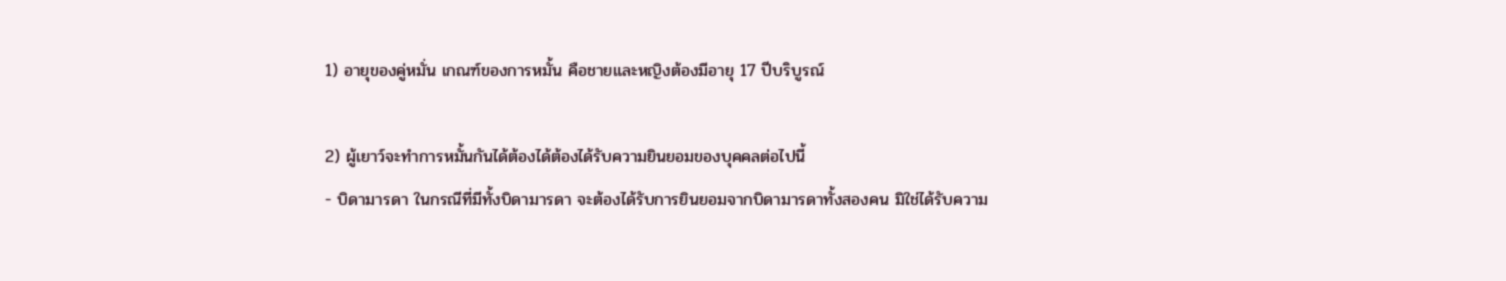1) อายุของคู่หมั่น เกณฑ์ของการหมั้น คือชายและหญิงต้องมีอายุ 17 ปีบริบูรณ์

2) ผู้เยาว์จะทำการหมั้นกันได้ต้องได้ต้องได้รับความยินยอมของบุคคลต่อไปนี้
- บิดามารดา ในกรณีที่มีทั้งบิดามารดา จะต้องได้รับการยินยอมจากบิดามารดาทั้งสองคน มิใช่ได้รับความ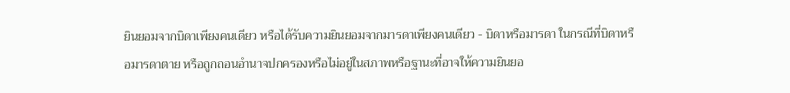ยินยอมจากบิดาเพียงคนเดียว หรือได้รับความยินยอมจากมารดาเพียงคนเดียว - บิดาหรือมารดา ในกรณีที่บิดาหรือมารดาตาย หรือถูกถอนอำนาจปกครองหรือไม่อยู่ในสภาพหรือฐานะที่อาจให้ความยินยอ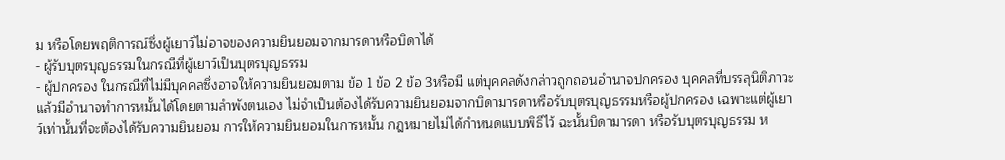ม หรือโดยพฤติการณ์ซึ่งผู้เยาว์ไม่อาจของความยินยอมจากมารดาหรือบิดาได้
- ผู้รับบุตรบุญธรรมในกรณีที่ผู้เยาว์เป็นบุตรบุญธรรม
- ผู้ปกครอง ในกรณีที่ไม่มีบุคคลซึ่งอาจให้ความยินยอมตาม ข้อ 1 ข้อ 2 ข้อ 3หรือมี แต่บุคคลดังกล่าวถูกถอนอำนาจปกครอง บุคคลที่บรรลุนิติภาวะแล้วมีอำนาจทำการหมั้นได้โดยตามลำพังตนเอง ไม่จำเป็นต้องได้รับความยินยอมจากบิดามารดาหรือรับบุตรบุญธรรมหรือผู้ปกครอง เฉพาะแต่ผู้เยาว์เท่านั้นที่จะต้องได้รับความยินยอม การให้ความยินยอมในการหมั้น กฎหมายไม่ได้กำหนดแบบพิธีไว้ ฉะนั้นบิดามารดา หรือรับบุตรบุญธรรม ห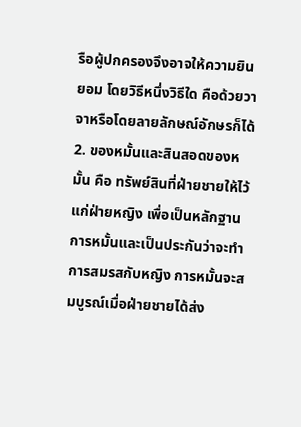รือผู้ปกครองจึงอาจให้ความยินยอม โดยวิธีหนึ่งวิธีใด คือด้วยวาจาหรือโดยลายลักษณ์อักษรก็ได้
2. ของหมั้นและสินสอดของหมั้น คือ ทรัพย์สินที่ฝ่ายชายให้ไว้แก่ฝ่ายหญิง เพื่อเป็นหลักฐานการหมั้นและเป็นประกันว่าจะทำการสมรสกับหญิง การหมั้นจะสมบูรณ์เมื่อฝ่ายชายได้ส่ง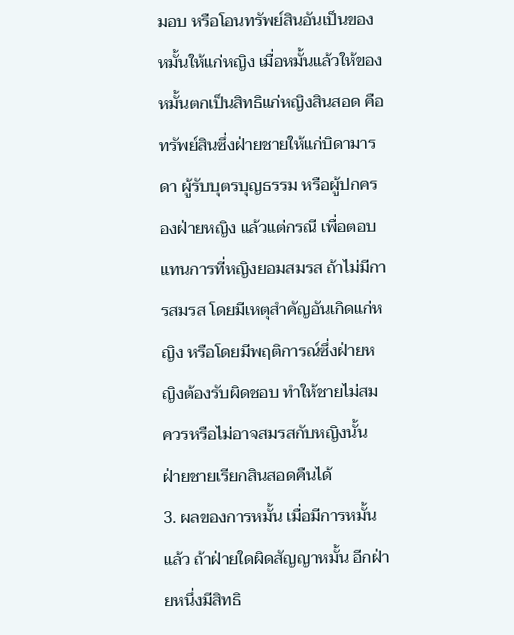มอบ หรือโอนทรัพย์สินอันเป็นของหมั้นให้แก่หญิง เมื่อหมั้นแล้วให้ของหมั้นตกเป็นสิทธิแก่หญิงสินสอด คือ ทรัพย์สินซึ่งฝ่ายชายให้แก่บิดามารดา ผู้รับบุตรบุญธรรม หรือผู้ปกครองฝ่ายหญิง แล้วแต่กรณี เพื่อตอบแทนการที่หญิงยอมสมรส ถ้าไม่มีการสมรส โดยมีเหตุสำคัญอันเกิดแก่หญิง หรือโดยมีพฤติการณ์ซึ่งฝ่ายหญิงต้องรับผิดชอบ ทำให้ชายไม่สมควรหรือไม่อาจสมรสกับหญิงนั้น ฝ่ายชายเรียกสินสอดคืนได้
3. ผลของการหมั้น เมื่อมีการหมั้นแล้ว ถ้าฝ่ายใดผิดสัญญาหมั้น อีกฝ่ายหนึ่งมีสิทธิ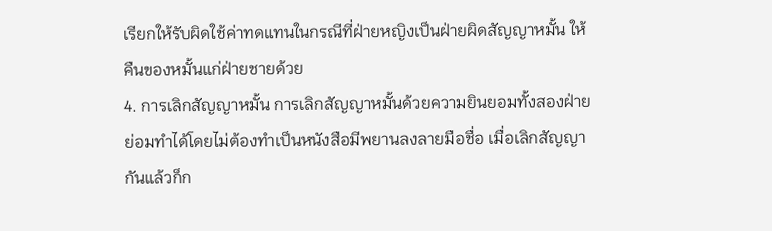เรียกให้รับผิดใช้ค่าทดแทนในกรณีที่ฝ่ายหญิงเป็นฝ่ายผิดสัญญาหมั้น ให้คืนของหมั้นแก่ฝ่ายชายด้วย
4. การเลิกสัญญาหมั้น การเลิกสัญญาหมั้นด้วยความยินยอมทั้งสองฝ่าย ย่อมทำได้โดยไม่ต้องทำเป็นหนังสือมีพยานลงลายมือชื่อ เมื่อเลิกสัญญากันแล้วก็ก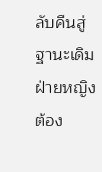ลับคืนสู่ฐานะเดิม ฝ่ายหญิงต้อง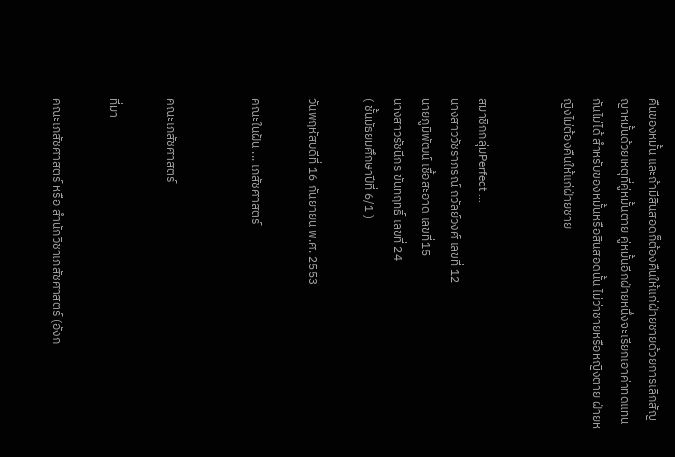คืนของหมั้น และถ้ามีสินสอดก็ต้องคืนให้แก่ฝ่ายชายด้วยการเลิกสัญญาหมั้นด้วยเหตุที่คู่หมั้นตาย คู่หมั้นอีกฝ่ายหนึ่งจะเรียกเอาค่าทดแทนกันไม่ได้ สำหรับของหมั้นหรือสินสอดนั้น ไม่ว่าชายหรือหญิงตาย ฝ่ายหญิงไม่ต้องคืนให้แก่ฝ่ายชาย


สมาชิกกลุ่มPerfect ...
นางสาววัชราภรณ์ ถวัลย์วงศ์ เลขที่ 12
นายภูมิพัฒน์ เชื้อสะอาด เลขที่15
นางสาวรัชนีกร ขันทฤทธิ์ เลขที่ 24
( ชั้นมัธยมศึกษาปีที่ 6/1 )

วันพฤหัสบดีที่ 16 กันยายน พ.ศ. 2553

คณะในฝัน ... เภสัชศาสตร์


คณะเภสัชศาสตร์

ที่มา

คณะเภสัชศาสตร์ หรือ สำนักวิชาเภสัชศาสตร์ (อังก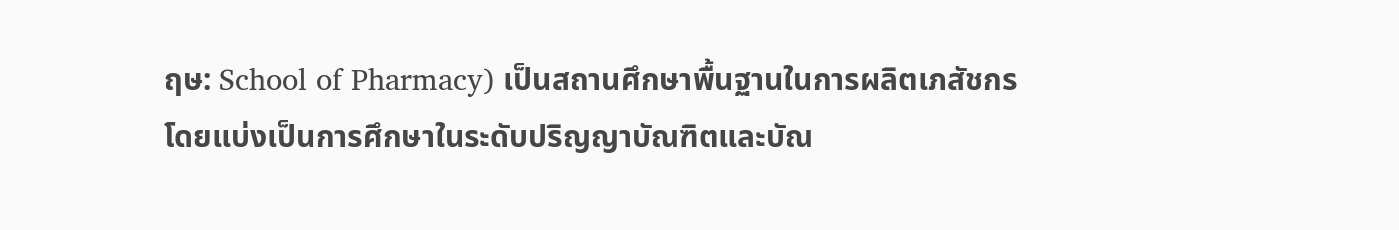ฤษ: School of Pharmacy) เป็นสถานศึกษาพื้นฐานในการผลิตเภสัชกร โดยแบ่งเป็นการศึกษาในระดับปริญญาบัณฑิตและบัณ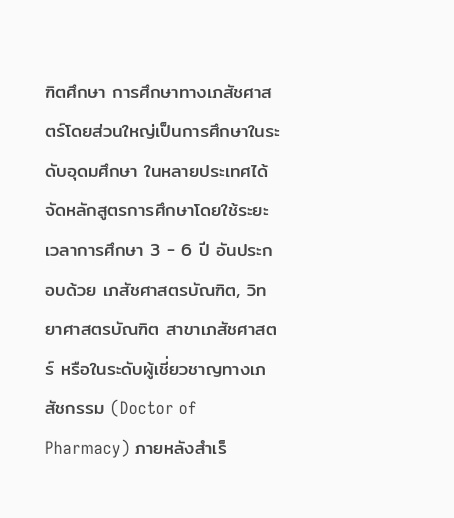ฑิตศึกษา การศึกษาทางเภสัชศาสตร์โดยส่วนใหญ่เป็นการศึกษาในระดับอุดมศึกษา ในหลายประเทศได้จัดหลักสูตรการศึกษาโดยใช้ระยะเวลาการศึกษา 3 - 6 ปี อันประกอบด้วย เภสัชศาสตรบัณฑิต, วิทยาศาสตรบัณฑิต สาขาเภสัชศาสตร์ หรือในระดับผู้เชี่ยวชาญทางเภสัชกรรม (Doctor of Pharmacy) ภายหลังสำเร็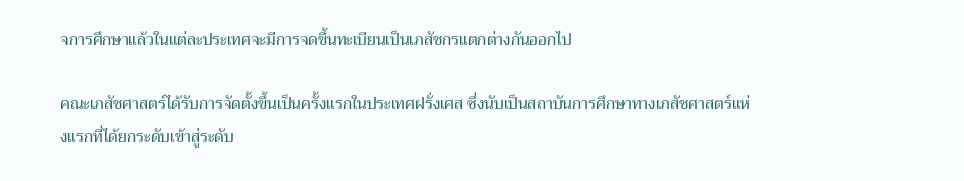จการศึกษาแล้วในแต่ละประเทศจะมีการจดขึ้นทะเบียนเป็นเภสัชกรแตกต่างกันออกไป

คณะเภสัชศาสตร์ได้รับการจัดตั้งขึ้นเป็นครั้งแรกในประเทศฝรั่งเศส ซึ่งนับเป็นสถาบันการศึกษาทางเภสัชศาสตร์แห่งแรกที่ได้ยกระดับเข้าสู่ระดับ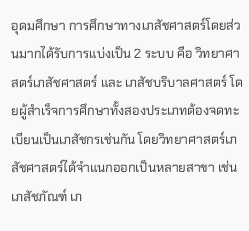อุดมศึกษา การศึกษาทางเภสัชศาสตร์โดยส่วนมากได้รับการแบ่งเป็น 2 ระบบ คือ วิทยาศาสตร์เภสัชศาสตร์ และ เภสัชบริบาลศาสตร์ โดยผู้สำเร็จการศึกษาทั้งสองประเภทต้องจดทะเบียนเป็นเภสัชกรเช่นกัน โดยวิทยาศาสตร์เภสัชศาสตร์ได้จำแนกออกเป็นหลายสาขา เช่น เภสัชภัณฑ์ เภ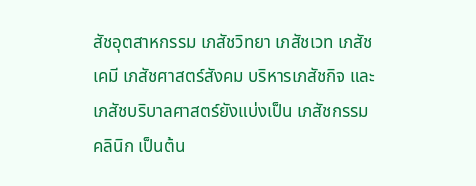สัชอุตสาหกรรม เภสัชวิทยา เภสัชเวท เภสัชเคมี เภสัชศาสตร์สังคม บริหารเภสัชกิจ และเภสัชบริบาลศาสตร์ยังแบ่งเป็น เภสัชกรรมคลินิก เป็นต้น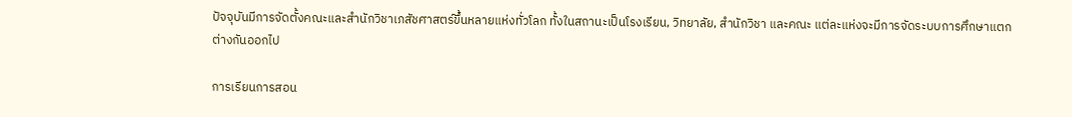ปัจจุบันมีการจัดตั้งคณะและสำนักวิชาเภสัชศาสตร์ขึ้นหลายแห่งทั่วโลก ทั้งในสถานะเป็นโรงเรียน, วิทยาลัย, สำนักวิชา และคณะ แต่ละแห่งจะมีการจัดระบบการศึกษาแตกต่างกันออกไป

การเรียนการสอน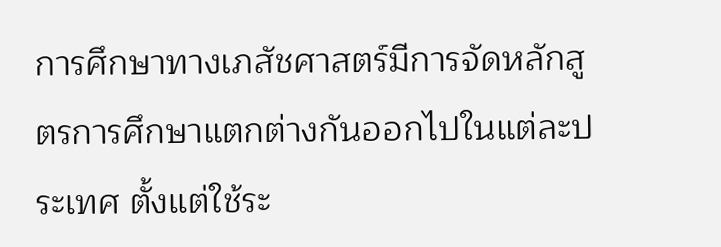การศึกษาทางเภสัชศาสตร์มีการจัดหลักสูตรการศึกษาแตกต่างกันออกไปในแต่ละประเทศ ตั้งแต่ใช้ระ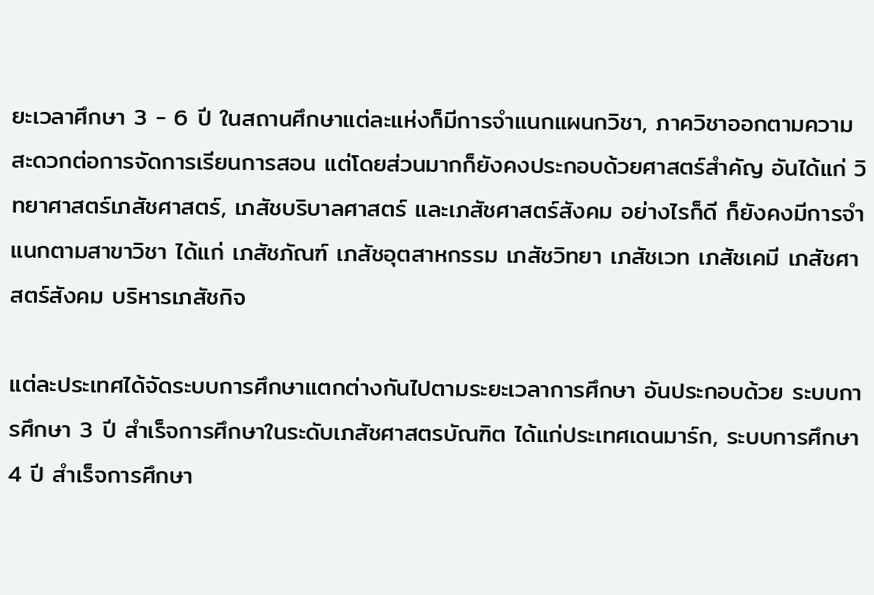ยะเวลาศึกษา 3 - 6 ปี ในสถานศึกษาแต่ละแห่งก็มีการจำแนกแผนกวิชา, ภาควิชาออกตามความสะดวกต่อการจัดการเรียนการสอน แต่โดยส่วนมากก็ยังคงประกอบด้วยศาสตร์สำคัญ อันได้แก่ วิทยาศาสตร์เภสัชศาสตร์, เภสัชบริบาลศาสตร์ และเภสัชศาสตร์สังคม อย่างไรก็ดี ก็ยังคงมีการจำแนกตามสาขาวิชา ได้แก่ เภสัชภัณฑ์ เภสัชอุตสาหกรรม เภสัชวิทยา เภสัชเวท เภสัชเคมี เภสัชศาสตร์สังคม บริหารเภสัชกิจ

แต่ละประเทศได้จัดระบบการศึกษาแตกต่างกันไปตามระยะเวลาการศึกษา อันประกอบด้วย ระบบการศึกษา 3 ปี สำเร็จการศึกษาในระดับเภสัชศาสตรบัณฑิต ได้แก่ประเทศเดนมาร์ก, ระบบการศึกษา 4 ปี สำเร็จการศึกษา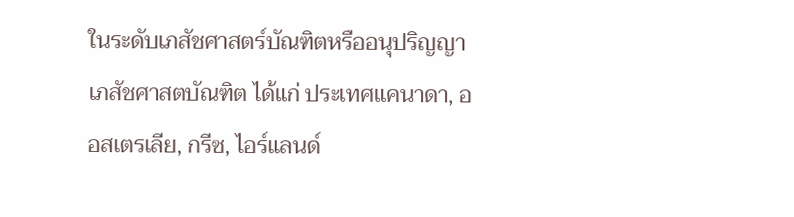ในระดับเภสัชศาสตร์บัณฑิตหรืออนุปริญญาเภสัชศาสตบัณฑิต ได้แก่ ประเทศแคนาดา, ออสเตรเลีย, กรีซ, ไอร์แลนด์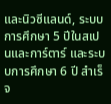และนิวซีแลนด์, ระบบการศึกษา 5 ปีในสเปนและการ์ตาร์ และระบบการศึกษา 6 ปี สำเร็จ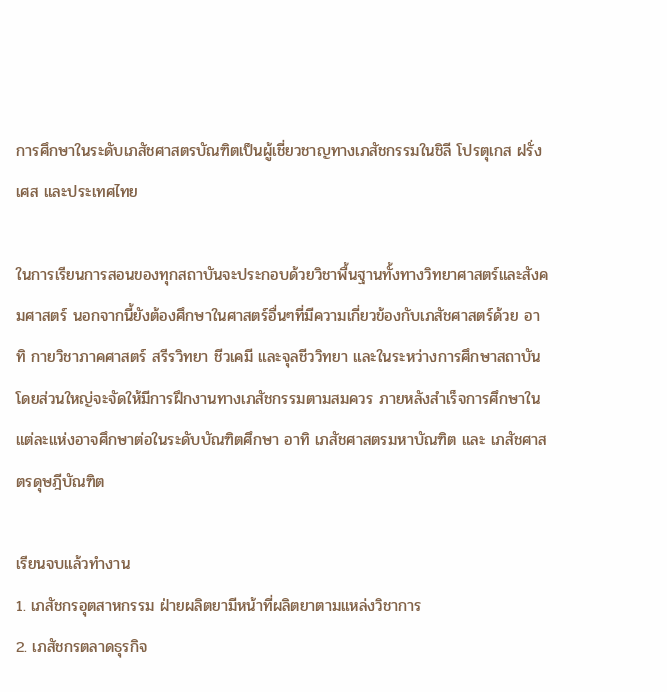การศึกษาในระดับเภสัชศาสตรบัณฑิตเป็นผู้เชี่ยวชาญทางเภสัชกรรมในชิลี โปรตุเกส ฝรั่งเศส และประเทศไทย

ในการเรียนการสอนของทุกสถาบันจะประกอบด้วยวิชาพื้นฐานทั้งทางวิทยาศาสตร์และสังคมศาสตร์ นอกจากนี้ยังต้องศึกษาในศาสตร์อื่นๆที่มีความเกี่ยวข้องกับเภสัชศาสตร์ด้วย อาทิ กายวิชาภาคศาสตร์ สรีรวิทยา ชีวเคมี และจุลชีววิทยา และในระหว่างการศึกษาสถาบันโดยส่วนใหญ่จะจัดให้มีการฝึกงานทางเภสัชกรรมตามสมควร ภายหลังสำเร็จการศึกษาในแต่ละแห่งอาจศึกษาต่อในระดับบัณฑิตศึกษา อาทิ เภสัชศาสตรมหาบัณฑิต และ เภสัชศาสตรดุษฎีบัณฑิต

เรียนจบแล้วทำงาน
1. เภสัชกรอุตสาหกรรม ฝ่ายผลิตยามีหน้าที่ผลิตยาตามแหล่งวิชาการ
2. เภสัชกรตลาดธุรกิจ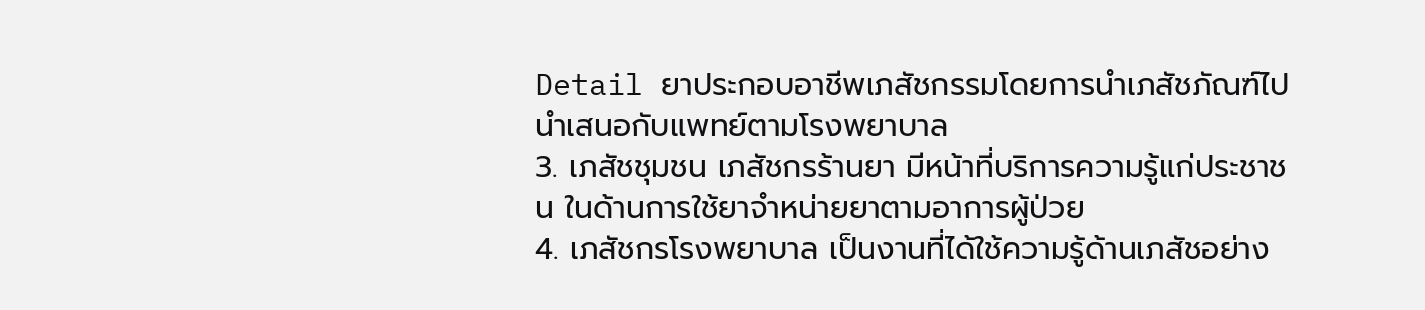Detail ยาประกอบอาชีพเภสัชกรรมโดยการนำเภสัชภัณฑ์ไปนำเสนอกับแพทย์ตามโรงพยาบาล
3. เภสัชชุมชน เภสัชกรร้านยา มีหน้าที่บริการความรู้แก่ประชาชน ในด้านการใช้ยาจำหน่ายยาตามอาการผู้ป่วย
4. เภสัชกรโรงพยาบาล เป็นงานที่ได้ใช้ความรู้ด้านเภสัชอย่าง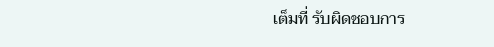เต็มที่ รับผิดชอบการ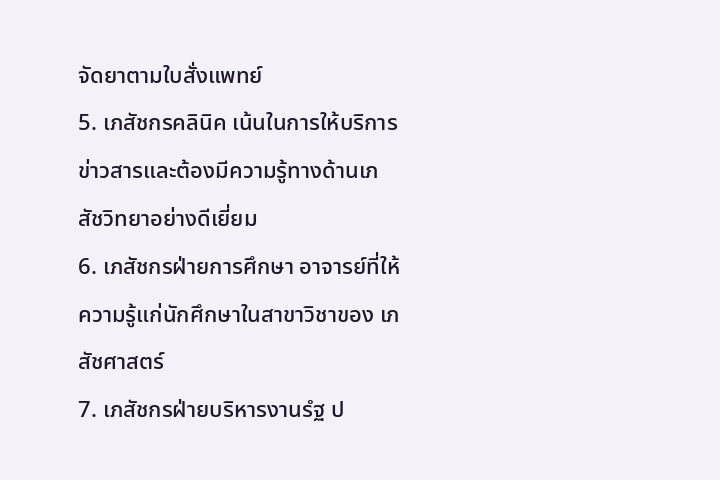จัดยาตามใบสั่งแพทย์
5. เภสัชกรคลินิค เน้นในการให้บริการข่าวสารและต้องมีความรู้ทางด้านเภสัชวิทยาอย่างดีเยี่ยม
6. เภสัชกรฝ่ายการศึกษา อาจารย์ที่ให้ความรู้แก่นักศึกษาในสาขาวิชาของ เภสัชศาสตร์
7. เภสัชกรฝ่ายบริหารงานรํฐ ป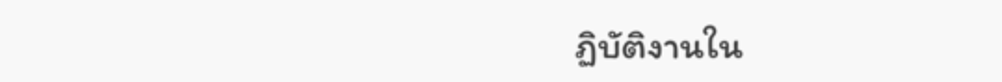ฏิบัติงานใน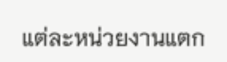แต่ละหน่วยงานแตก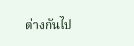ต่างกันไป